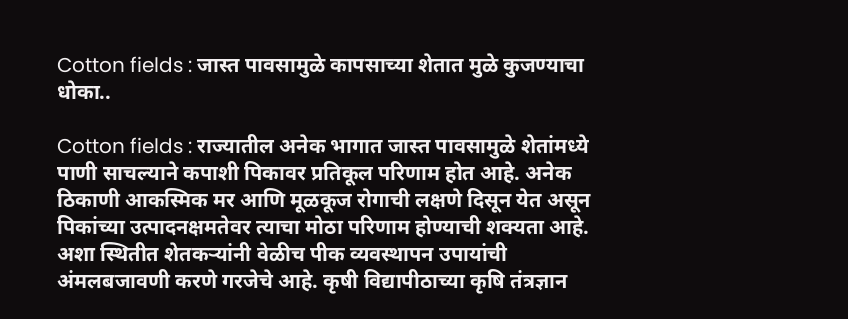Cotton fields : जास्त पावसामुळे कापसाच्या शेतात मुळे कुजण्याचा धोका..

Cotton fields : राज्यातील अनेक भागात जास्त पावसामुळे शेतांमध्ये पाणी साचल्याने कपाशी पिकावर प्रतिकूल परिणाम होत आहे. अनेक ठिकाणी आकस्मिक मर आणि मूळकूज रोगाची लक्षणे दिसून येत असून पिकांच्या उत्पादनक्षमतेवर त्याचा मोठा परिणाम होण्याची शक्यता आहे. अशा स्थितीत शेतकऱ्यांनी वेळीच पीक व्यवस्थापन उपायांची अंमलबजावणी करणे गरजेचे आहे. कृषी विद्यापीठाच्या कृषि तंत्रज्ञान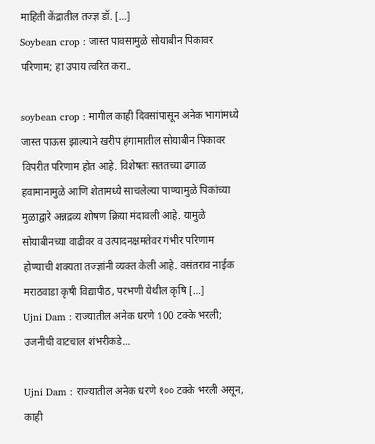माहिती केंद्रातील तज्ज्ञ डॉ. […]
Soybean crop : जास्त पावसामुळे सोयाबीन पिकावर परिणाम; हा उपाय त्वरित करा..

soybean crop : मागील काही दिवसांपासून अनेक भागांमध्ये जास्त पाऊस झाल्याने खरीप हंगामातील सोयाबीन पिकावर विपरीत परिणाम होत आहे. विशेषतः सततच्या ढगाळ हवामानामुळे आणि शेतामध्ये साचलेल्या पाण्यामुळे पिकांच्या मुळाद्वारे अन्नद्रव्य शोषण क्रिया मंदावली आहे. यामुळे सोयाबीनच्या वाढीवर व उत्पादनक्षमतेवर गंभीर परिणाम होण्याची शक्यता तज्ज्ञांनी व्यक्त केली आहे. वसंतराव नाईक मराठवाडा कृषी विद्यापीठ, परभणी येथील कृषि […]
Ujni Dam : राज्यातील अनेक धरणे 100 टक्के भरली; उजनीची वाटचाल शंभरीकडे…

Ujni Dam : राज्यातील अनेक धरणे १०० टक्के भरली असून, काही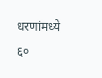धरणांमध्ये ६०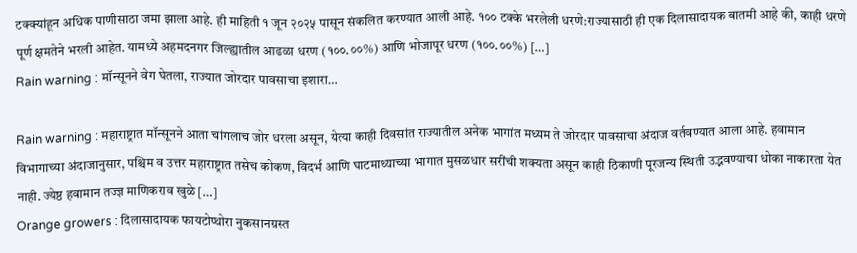टक्क्यांहून अधिक पाणीसाठा जमा झाला आहे. ही माहिती १ जून २०२५ पासून संकलित करण्यात आली आहे. १०० टक्के भरलेली धरणे:राज्यासाठी ही एक दिलासादायक बातमी आहे की, काही धरणे पूर्ण क्षमतेने भरली आहेत. यामध्ये अहमदनगर जिल्ह्यातील आढळा धरण (१००.००%) आणि भोजापूर धरण (१००.००%) […]
Rain warning : मॉन्सूनने वेग घेतला, राज्यात जोरदार पावसाचा इशारा…

Rain warning : महाराष्ट्रात मॉन्सूनने आता चांगलाच जोर धरला असून, येत्या काही दिवसांत राज्यातील अनेक भागांत मध्यम ते जोरदार पावसाचा अंदाज वर्तवण्यात आला आहे. हवामान विभागाच्या अंदाजानुसार, पश्चिम व उत्तर महाराष्ट्रात तसेच कोकण, विदर्भ आणि घाटमाथ्याच्या भागात मुसळधार सरींची शक्यता असून काही ठिकाणी पूरजन्य स्थिती उद्भवण्याचा धोका नाकारता येत नाही. ज्येष्ठ हवामान तज्ज्ञ माणिकराव खुळे […]
Orange growers : दिलासादायक फायटोप्थोरा नुकसानग्रस्त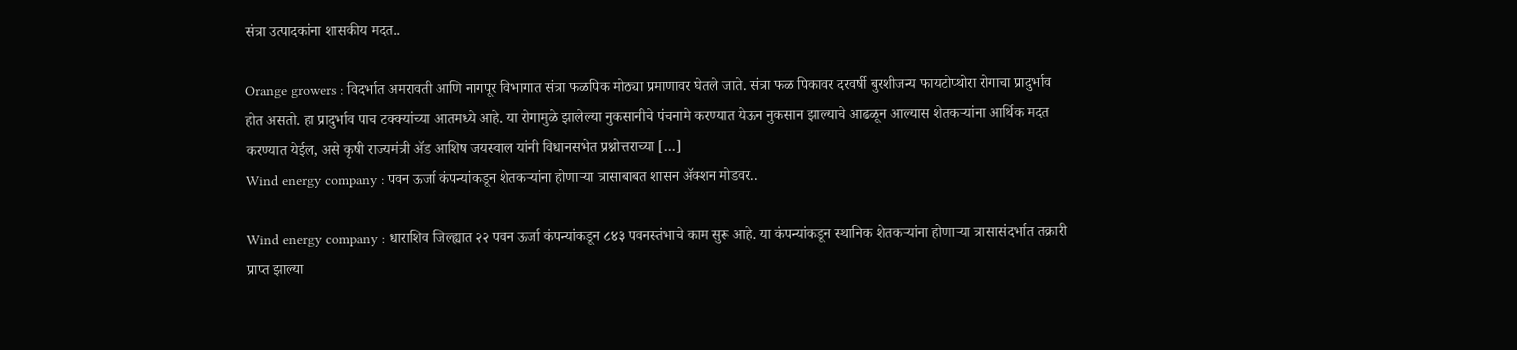संत्रा उत्पादकांना शासकीय मदत..

Orange growers : विदर्भात अमरावती आणि नागपूर विभागात संत्रा फळपिक मोठ्या प्रमाणावर घेतले जाते. संत्रा फळ पिकावर दरवर्षी बुरशीजन्य फायटोप्थोरा रोगाचा प्रादुर्भाव होत असतो. हा प्रादुर्भाव पाच टक्क्यांच्या आतमध्ये आहे. या रोगामुळे झालेल्या नुकसानीचे पंचनामे करण्यात येऊन नुकसान झाल्याचे आढळून आल्यास शेतकऱ्यांना आर्थिक मदत करण्यात येईल, असे कृषी राज्यमंत्री ॲड आशिष जयस्वाल यांनी विधानसभेत प्रश्नोत्तराच्या […]
Wind energy company : पवन ऊर्जा कंपन्यांकडून शेतकऱ्यांना होणाऱ्या त्रासाबाबत शासन ॲक्शन मोडवर..

Wind energy company : धाराशिव जिल्ह्यात २२ पवन ऊर्जा कंपन्यांकडून ८४३ पवनस्तंभाचे काम सुरू आहे. या कंपन्यांकडून स्थानिक शेतकऱ्यांना होणाऱ्या त्रासासंदर्भात तक्रारी प्राप्त झाल्या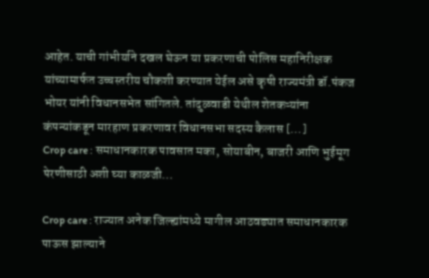आहेत. याची गांभीर्याने दखल घेऊन या प्रकरणाची पोलिस महानिरीक्षक यांच्यामार्फत उच्चस्तरीय चौकशी करण्यात येईल असे कृषी राज्यमंत्री डॉ.पंकज भोयर यांनी विधानसभेत सांगितले. तांदुळवाडी येथील शेतकऱ्यांना कंपन्यांकडून मारहाण प्रकरणावर विधानसभा सदस्य कैलास […]
Crop care : समाधानकारक पावसात मका, सोयाबीन, बाजरी आणि भुईमूग पेरणीसाठी अशी घ्या काळजी…

Crop care : राज्यात अनेक जिल्ह्यांमध्ये मागील आठवड्यात समाधानकारक पाऊस झाल्याने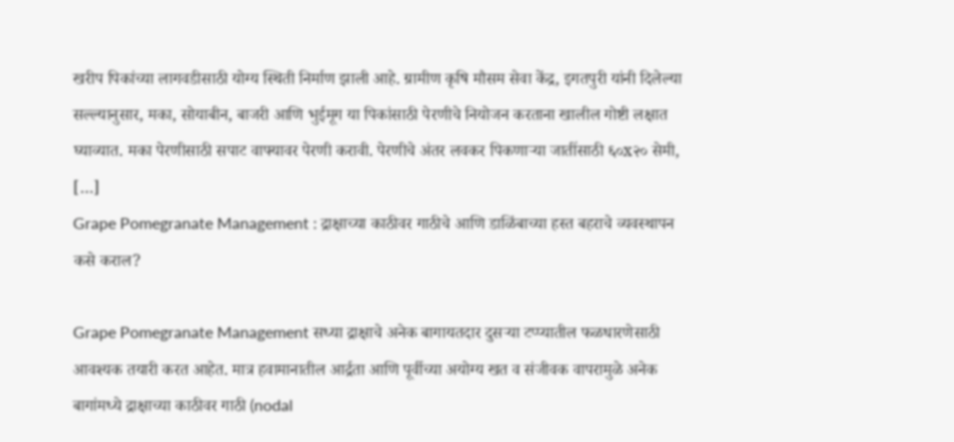खरीप पिकांच्या लागवडीसाठी योग्य स्थिती निर्माण झाली आहे. ग्रामीण कृषि मौसम सेवा केंद्र, इगतपुरी यांनी दिलेल्या सल्ल्यानुसार, मका, सोयाबीन, बाजरी आणि भुईमूग या पिकांसाठी पेरणीचे नियोजन करताना खालील गोष्टी लक्षात घ्याव्यात. मका पेरणीसाठी सपाट वाफ्यावर पेरणी करावी. पेरणीचे अंतर लवकर पिकणाऱ्या जातींसाठी ६०x२० सेमी, […]
Grape Pomegranate Management : द्राक्षाच्या काठीवर गाठीचे आणि डाळिंबाच्या हस्त बहराचे व्यवस्थापन कसे कराल?

Grape Pomegranate Management सध्या द्राक्षाचे अनेक बागायतदार दुसऱ्या टप्प्यातील फळधारणेसाठी आवश्यक तयारी करत आहेत. मात्र हवामानातील आर्द्रता आणि पूर्वीच्या अयोग्य खत व संजीवक वापरामुळे अनेक बागांमध्ये द्राक्षाच्या काठीवर गाठी (nodal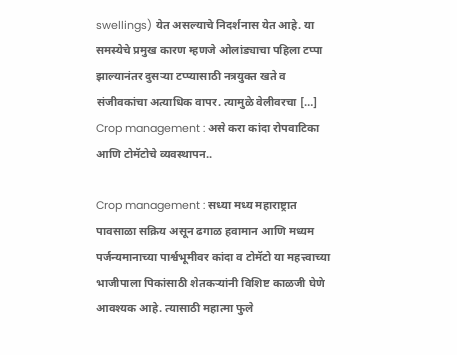swellings) येत असल्याचे निदर्शनास येत आहे. या समस्येचे प्रमुख कारण म्हणजे ओलांड्याचा पहिला टप्पा झाल्यानंतर दुसऱ्या टप्प्यासाठी नत्रयुक्त खते व संजीवकांचा अत्याधिक वापर. त्यामुळे वेलीवरचा […]
Crop management : असे करा कांदा रोपवाटिका आणि टोमॅटोचे व्यवस्थापन..

Crop management : सध्या मध्य महाराष्ट्रात पावसाळा सक्रिय असून ढगाळ हवामान आणि मध्यम पर्जन्यमानाच्या पार्श्वभूमीवर कांदा व टोमॅटो या महत्त्वाच्या भाजीपाला पिकांसाठी शेतकऱ्यांनी विशिष्ट काळजी घेणे आवश्यक आहे. त्यासाठी महात्मा फुले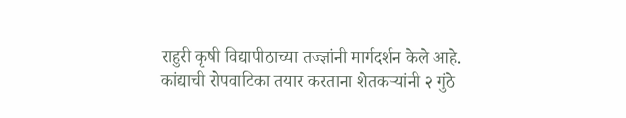राहुरी कृषी विद्यापीठाच्या तज्ज्ञांनी मार्गदर्शन केले आहे. कांद्याची रोपवाटिका तयार करताना शेतकऱ्यांनी २ गुंठे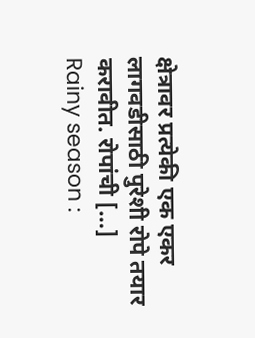क्षेत्रावर प्रत्येकी एक एकर लागवडीसाठी पुरेशी रोपे तयार करावीत. रोपांची […]
Rainy season :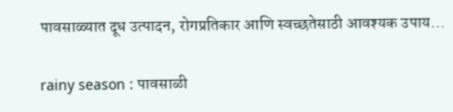पावसाळ्यात दूध उत्पादन, रोगप्रतिकार आणि स्वच्छतेसाठी आवश्यक उपाय…

rainy season : पावसाळी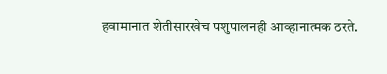हवामानात शेतीसारखेच पशुपालनही आव्हानात्मक ठरते.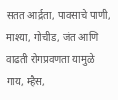सतत आर्द्रता, पावसाचे पाणी, माश्या, गोचीड, जंत आणि वाढती रोगप्रवणता यामुळे गाय, म्हैस,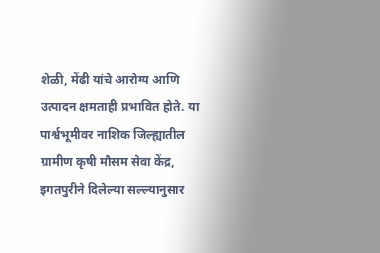शेळी, मेंढी यांचे आरोग्य आणि उत्पादन क्षमताही प्रभावित होते. या पार्श्वभूमीवर नाशिक जिल्ह्यातील ग्रामीण कृषी मौसम सेवा केंद्र, इगतपुरीने दिलेल्या सल्ल्यानुसार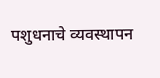पशुधनाचे व्यवस्थापन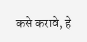कसे करावे, हे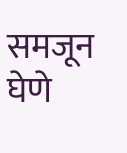समजून घेणे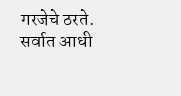गरजेचे ठरते. सर्वात आधी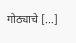गोठ्याचे […]